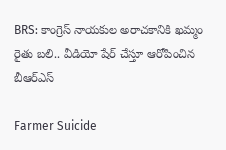BRS: కాంగ్రెస్ నాయకుల అరాచకానికి ఖమ్మం రైతు బలి.. వీడియో షేర్ చేస్తూ ఆరోపించిన బీఆర్ఎస్

Farmer Suicide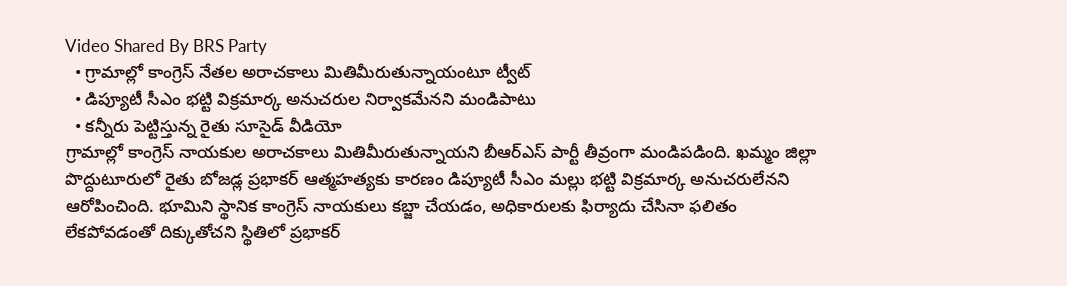Video Shared By BRS Party
  • గ్రామాల్లో కాంగ్రెస్ నేతల అరాచకాలు మితిమీరుతున్నాయంటూ ట్వీట్
  • డిప్యూటీ సీఎం భట్టి విక్రమార్క అనుచరుల నిర్వాకమేనని మండిపాటు
  • కన్నీరు పెట్టిస్తున్న రైతు సూసైడ్ వీడియో
గ్రామాల్లో కాంగ్రెస్ నాయకుల అరాచకాలు మితిమీరుతున్నాయని బీఆర్ఎస్ పార్టీ తీవ్రంగా మండిపడింది. ఖమ్మం జిల్లా పొద్దుటూరులో రైతు బోజడ్ల ప్రభాకర్ ఆత్మహత్యకు కారణం డిప్యూటీ సీఎం మల్లు భట్టి విక్రమార్క అనుచరులేనని ఆరోపించింది. భూమిని స్థానిక కాంగ్రెస్ నాయకులు కబ్జా చేయడం, అధికారులకు ఫిర్యాదు చేసినా ఫలితం లేకపోవడంతో దిక్కుతోచని స్థితిలో ప్రభాకర్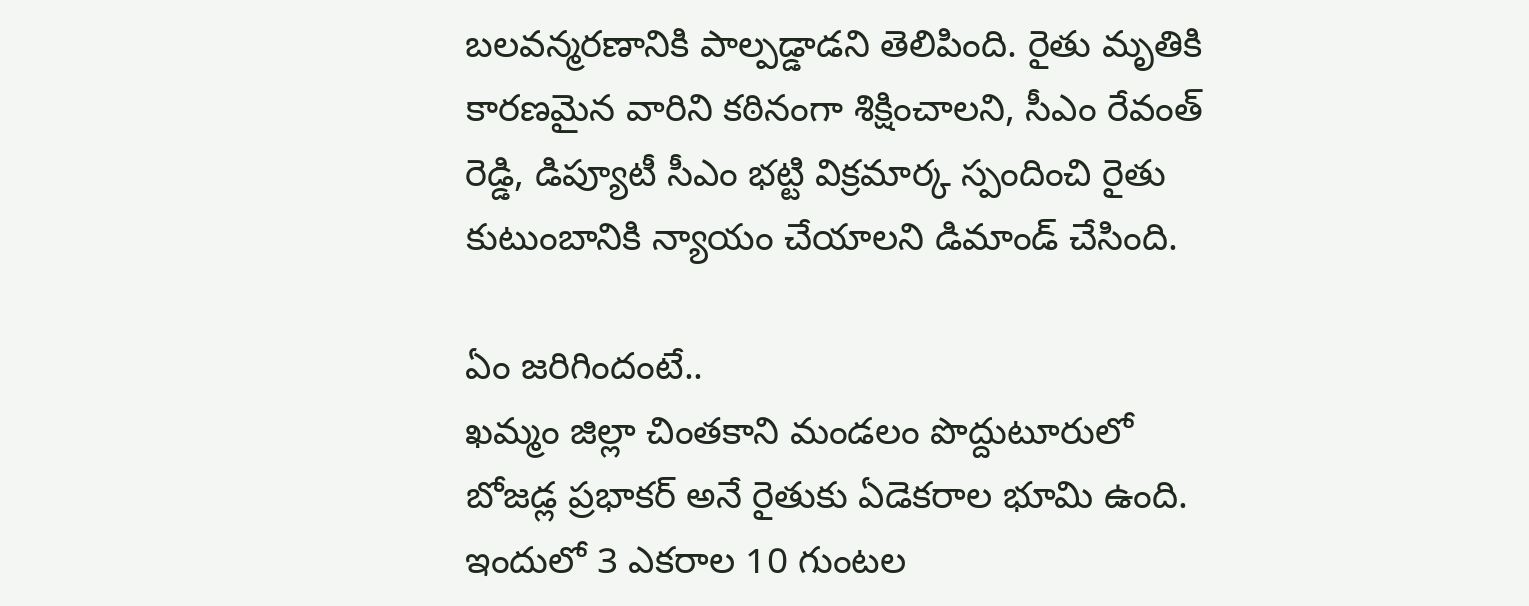బలవన్మరణానికి పాల్పడ్డాడని తెలిపింది. రైతు మృతికి కారణమైన వారిని కఠినంగా శిక్షించాలని, సీఎం రేవంత్ రెడ్డి, డిప్యూటీ సీఎం భట్టి విక్రమార్క స్పందించి రైతు కుటుంబానికి న్యాయం చేయాలని డిమాండ్ చేసింది.

ఏం జరిగిందంటే..
ఖమ్మం జిల్లా చింతకాని మండలం పొద్దుటూరులో బోజడ్ల ప్రభాకర్ అనే రైతుకు ఏడెకరాల భూమి ఉంది. ఇందులో 3 ఎకరాల 10 గుంటల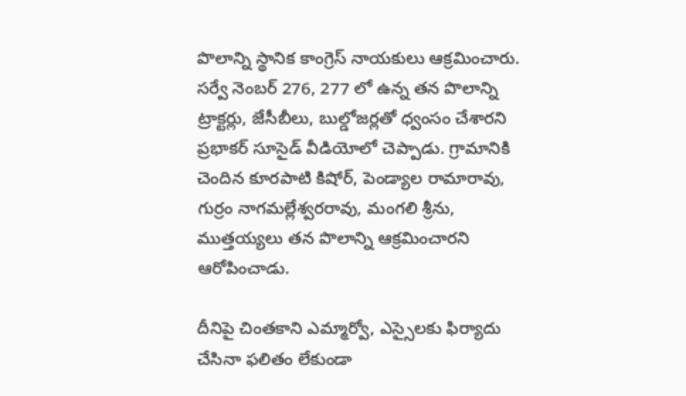పొలాన్ని స్థానిక కాంగ్రెస్ నాయకులు ఆక్రమించారు. సర్వే నెంబర్ 276, 277 లో ఉన్న తన పొలాన్ని ట్రాక్టర్లు, జేసీబీలు, బుల్డోజర్లతో ధ్వంసం చేశారని ప్రభాకర్ సూసైడ్ వీడియోలో చెప్పాడు. గ్రామానికి చెందిన కూరపాటి కిషోర్, పెండ్యాల రామారావు, గుర్రం నాగమల్లేశ్వరరావు, మంగలి శ్రీను, ముత్తయ్యలు తన పొలాన్ని ఆక్రమించారని ఆరోపించాడు.

దీనిపై చింతకాని ఎమ్మార్వో, ఎస్సైలకు ఫిర్యాదు చేసినా ఫలితం లేకుండా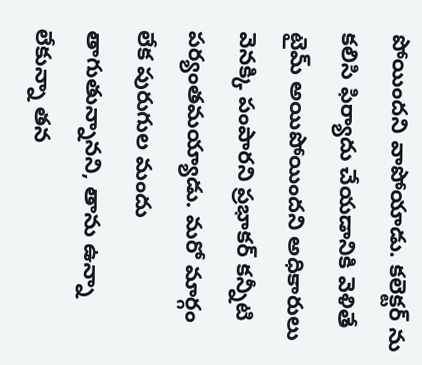పోయిందని వాపోయాడు. కలెక్టర్ ను కలిసి ఫిర్యాదు చేయడానికి వెళితే టైమ్ అయిపోయిందని అధికారులు వెనక్కి పంపారని ప్రభాకర్ కన్నీటి పర్యంతమయ్యాడు. మరో మార్గం లేక పురుగుల మందు తాగుతున్నానని, తాను ఉన్నా లేకున్నా తన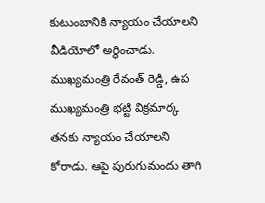కుటుంబానికి న్యాయం చేయాలని వీడియోలో అర్థించాడు. ముఖ్యమంత్రి రేవంత్ రెడ్డి, ఉప ముఖ్యమంత్రి భట్టి విక్రమార్క తనకు న్యాయం చేయాలని కోరాడు. ఆపై పురుగుమందు తాగి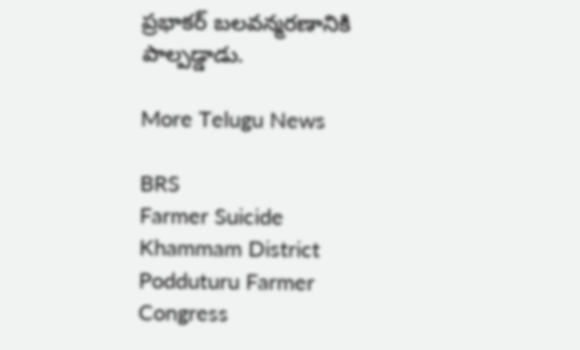ప్రభాకర్ బలవన్మరణానికి పాల్పడ్డాడు.

More Telugu News

BRS
Farmer Suicide
Khammam District
Podduturu Farmer
Congress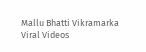Mallu Bhatti Vikramarka
Viral Videos